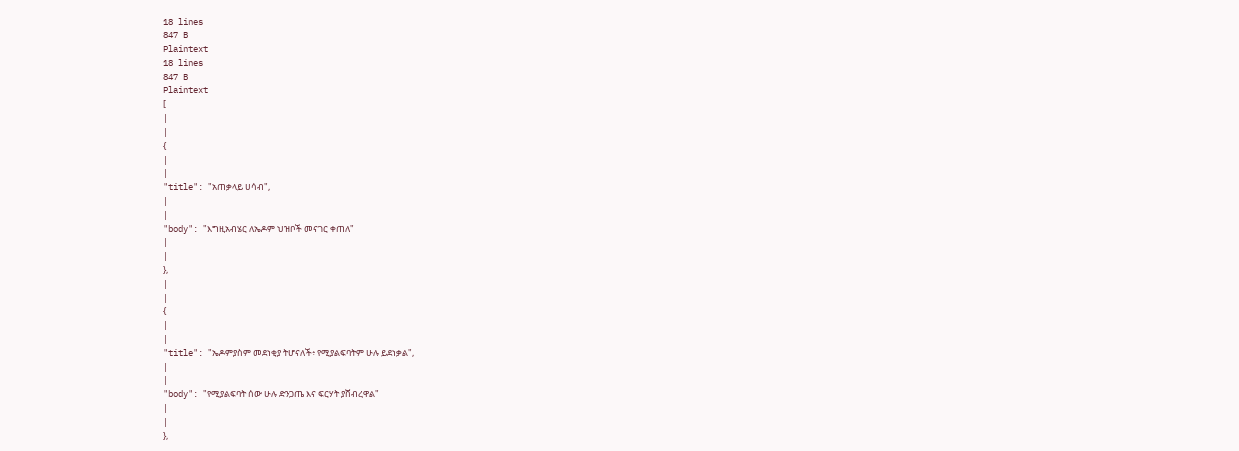18 lines
847 B
Plaintext
18 lines
847 B
Plaintext
[
|
|
{
|
|
"title": "አጠቃላይ ሀሳብ",
|
|
"body": "እግዚአብሄር ለኤዶም ህዝቦች መናገር ቀጠለ"
|
|
},
|
|
{
|
|
"title": "ኤዶምያስም መደነቂያ ትሆናለች፥ የሚያልፍባትም ሁሉ ይደነቃል",
|
|
"body": "የሚያልፍባት ሰው ሁሉ ድንጋጤ እና ፍርሃት ያሸብረዋል"
|
|
},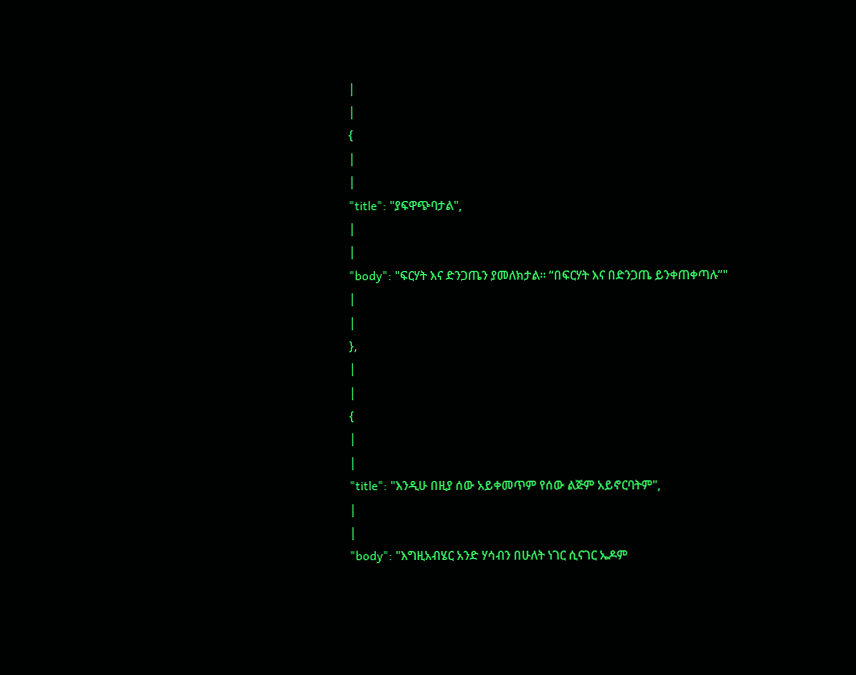|
|
{
|
|
"title": "ያፍዋጭባታል",
|
|
"body": "ፍርሃት እና ድንጋጤን ያመለክታል፡፡ “በፍርሃት እና በድንጋጤ ይንቀጠቀጣሉ”"
|
|
},
|
|
{
|
|
"title": "እንዲሁ በዚያ ሰው አይቀመጥም የሰው ልጅም አይኖርባትም",
|
|
"body": "እግዚአብሄር አንድ ሃሳብን በሁለት ነገር ሲናገር ኤዶም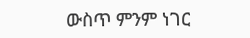ውስጥ ምንም ነገር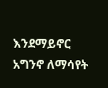እንደማይኖር አግንኖ ለማሳየት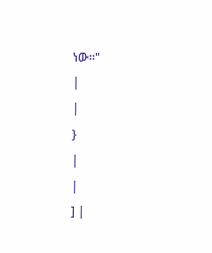ነው፡፡"
|
|
}
|
|
] |